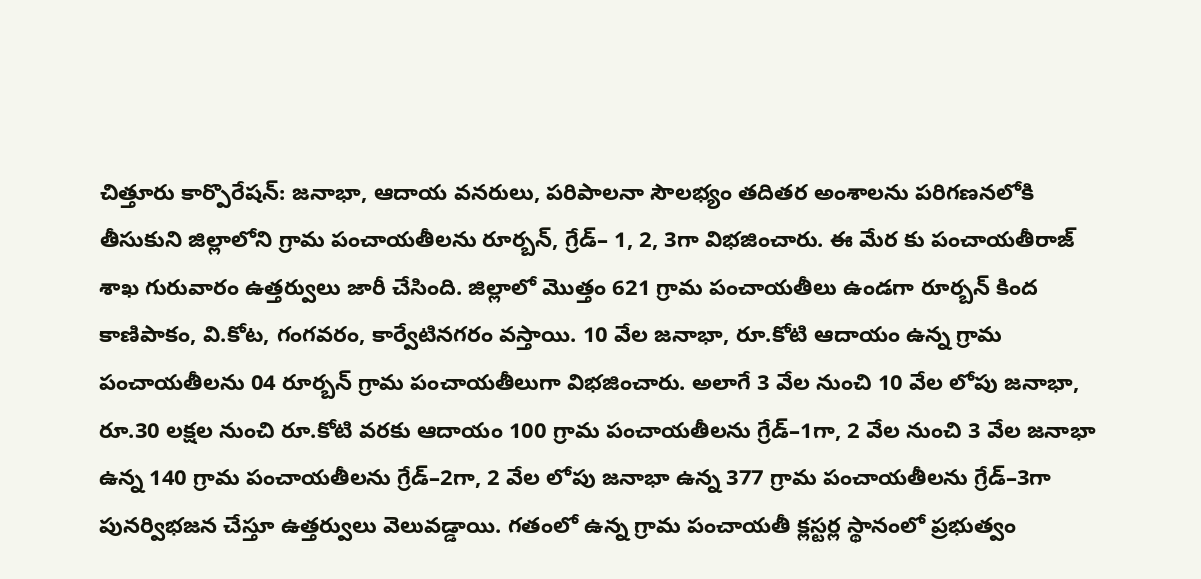చిత్తూరు కార్పొరేషన్: జనాభా, ఆదాయ వనరులు, పరిపాలనా సౌలభ్యం తదితర అంశాలను పరిగణనలోకి తీసుకుని జిల్లాలోని గ్రామ పంచాయతీలను రూర్బన్, గ్రేడ్– 1, 2, 3గా విభజించారు. ఈ మేర కు పంచాయతీరాజ్ శాఖ గురువారం ఉత్తర్వులు జారీ చేసింది. జిల్లాలో మొత్తం 621 గ్రామ పంచాయతీలు ఉండగా రూర్బన్ కింద కాణిపాకం, వి.కోట, గంగవరం, కార్వేటినగరం వస్తాయి. 10 వేల జనాభా, రూ.కోటి ఆదాయం ఉన్న గ్రామ పంచాయతీలను 04 రూర్బన్ గ్రామ పంచాయతీలుగా విభజించారు. అలాగే 3 వేల నుంచి 10 వేల లోపు జనాభా, రూ.30 లక్షల నుంచి రూ.కోటి వరకు ఆదాయం 100 గ్రామ పంచాయతీలను గ్రేడ్–1గా, 2 వేల నుంచి 3 వేల జనాభా ఉన్న 140 గ్రామ పంచాయతీలను గ్రేడ్–2గా, 2 వేల లోపు జనాభా ఉన్న 377 గ్రామ పంచాయతీలను గ్రేడ్–3గా పునర్విభజన చేస్తూ ఉత్తర్వులు వెలువడ్డాయి. గతంలో ఉన్న గ్రామ పంచాయతీ క్లస్టర్ల స్థానంలో ప్రభుత్వం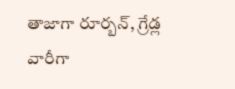తాజాగా రూర్బన్, గ్రేడ్ల వారీగా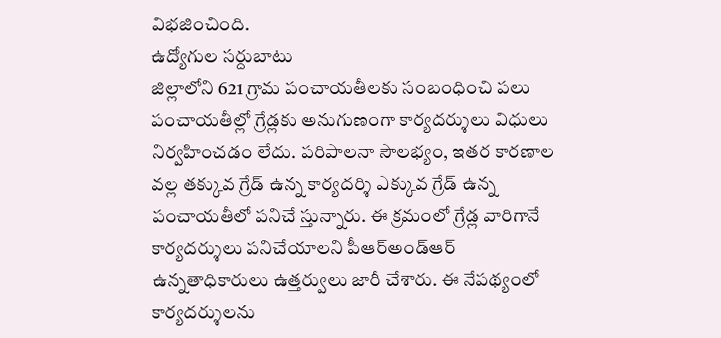విభజించింది.
ఉద్యోగుల సర్దుబాటు
జిల్లాలోని 621 గ్రామ పంచాయతీలకు సంబంధించి పలు పంచాయతీల్లో గ్రేడ్లకు అనుగుణంగా కార్యదర్శులు విధులు నిర్వహించడం లేదు. పరిపాలనా సౌలభ్యం, ఇతర కారణాల వల్ల తక్కువ గ్రేడ్ ఉన్న కార్యదర్శి ఎక్కువ గ్రేడ్ ఉన్న పంచాయతీలో పనిచే స్తున్నారు. ఈ క్రమంలో గ్రేడ్ల వారిగానే కార్యదర్శులు పనిచేయాలని పీఆర్అండ్ఆర్ ఉన్నతాధికారులు ఉత్తర్వులు జారీ చేశారు. ఈ నేపథ్యంలో కార్యదర్శులను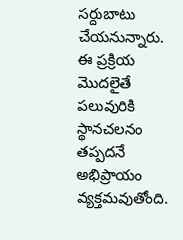సర్దుబాటు చేయనున్నారు. ఈ ప్రక్రియ మొదలైతే పలువురికి స్థానచలనం తప్పదనే అభిప్రాయం వ్యక్తమవుతోంది.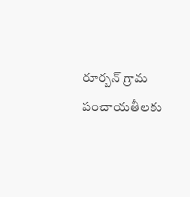రూర్బన్ గ్రామ పంచాయతీలకు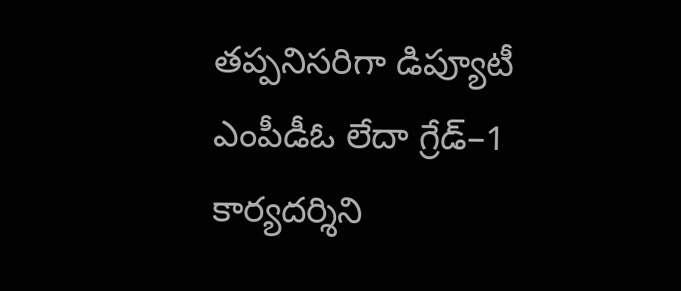తప్పనిసరిగా డిప్యూటీ ఎంపీడీఓ లేదా గ్రేడ్–1 కార్యదర్శిని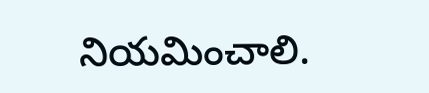నియమించాలి.